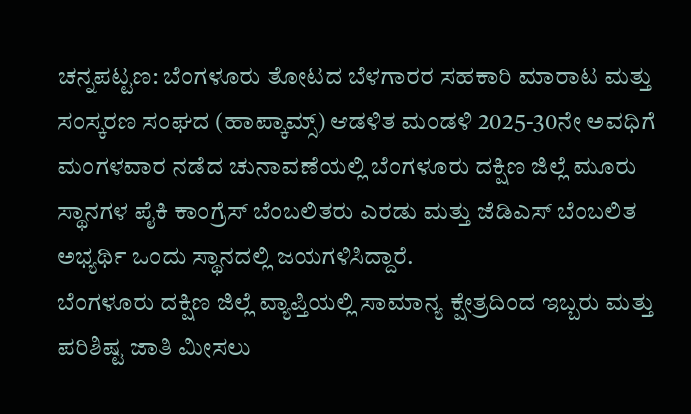ಚನ್ನಪಟ್ಟಣ: ಬೆಂಗಳೂರು ತೋಟದ ಬೆಳಗಾರರ ಸಹಕಾರಿ ಮಾರಾಟ ಮತ್ತು ಸಂಸ್ಕರಣ ಸಂಘದ (ಹಾಪ್ಕಾಮ್ಸ್) ಆಡಳಿತ ಮಂಡಳಿ 2025-30ನೇ ಅವಧಿಗೆ ಮಂಗಳವಾರ ನಡೆದ ಚುನಾವಣೆಯಲ್ಲಿ ಬೆಂಗಳೂರು ದಕ್ಷಿಣ ಜಿಲ್ಲೆ ಮೂರು ಸ್ಥಾನಗಳ ಪೈಕಿ ಕಾಂಗ್ರೆಸ್ ಬೆಂಬಲಿತರು ಎರಡು ಮತ್ತು ಜೆಡಿಎಸ್ ಬೆಂಬಲಿತ ಅಭ್ಯರ್ಥಿ ಒಂದು ಸ್ಥಾನದಲ್ಲಿ ಜಯಗಳಿಸಿದ್ದಾರೆ.
ಬೆಂಗಳೂರು ದಕ್ಷಿಣ ಜಿಲ್ಲೆ ವ್ಯಾಪ್ತಿಯಲ್ಲಿ ಸಾಮಾನ್ಯ ಕ್ಷೇತ್ರದಿಂದ ಇಬ್ಬರು ಮತ್ತು ಪರಿಶಿಷ್ಟ ಜಾತಿ ಮೀಸಲು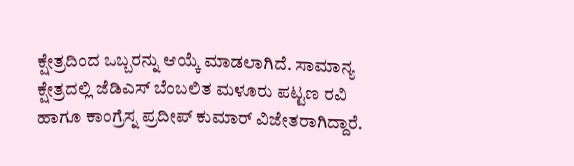ಕ್ಷೇತ್ರದಿಂದ ಒಬ್ಬರನ್ನು ಆಯ್ಕೆ ಮಾಡಲಾಗಿದೆ. ಸಾಮಾನ್ಯ ಕ್ಷೇತ್ರದಲ್ಲಿ ಜೆಡಿಎಸ್ ಬೆಂಬಲಿತ ಮಳೂರು ಪಟ್ಟಣ ರವಿ ಹಾಗೂ ಕಾಂಗ್ರೆಸ್ನ ಪ್ರದೀಪ್ ಕುಮಾರ್ ವಿಜೇತರಾಗಿದ್ದಾರೆ.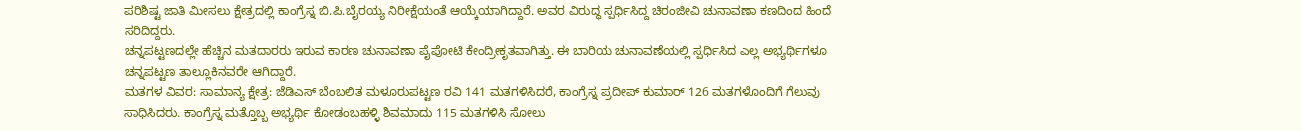ಪರಿಶಿಷ್ಟ ಜಾತಿ ಮೀಸಲು ಕ್ಷೇತ್ರದಲ್ಲಿ ಕಾಂಗ್ರೆಸ್ನ ಬಿ.ಪಿ.ಬೈರಯ್ಯ ನಿರೀಕ್ಷೆಯಂತೆ ಆಯ್ಕೆಯಾಗಿದ್ದಾರೆ. ಅವರ ವಿರುದ್ಧ ಸ್ಪರ್ಧಿಸಿದ್ದ ಚಿರಂಜೀವಿ ಚುನಾವಣಾ ಕಣದಿಂದ ಹಿಂದೆ ಸರಿದಿದ್ದರು.
ಚನ್ನಪಟ್ಟಣದಲ್ಲೇ ಹೆಚ್ಚಿನ ಮತದಾರರು ಇರುವ ಕಾರಣ ಚುನಾವಣಾ ಪೈಪೋಟಿ ಕೇಂದ್ರೀಕೃತವಾಗಿತ್ತು. ಈ ಬಾರಿಯ ಚುನಾವಣೆಯಲ್ಲಿ ಸ್ಪರ್ಧಿಸಿದ ಎಲ್ಲ ಅಭ್ಯರ್ಥಿಗಳೂ ಚನ್ನಪಟ್ಟಣ ತಾಲ್ಲೂಕಿನವರೇ ಆಗಿದ್ದಾರೆ.
ಮತಗಳ ವಿವರ: ಸಾಮಾನ್ಯ ಕ್ಷೇತ್ರ: ಜೆಡಿಎಸ್ ಬೆಂಬಲಿತ ಮಳೂರುಪಟ್ಟಣ ರವಿ 141 ಮತಗಳಿಸಿದರೆ, ಕಾಂಗ್ರೆಸ್ನ ಪ್ರದೀಪ್ ಕುಮಾರ್ 126 ಮತಗಳೊಂದಿಗೆ ಗೆಲುವು ಸಾಧಿಸಿದರು. ಕಾಂಗ್ರೆಸ್ನ ಮತ್ತೊಬ್ಬ ಅಭ್ಯರ್ಥಿ ಕೋಡಂಬಹಳ್ಳಿ ಶಿವಮಾದು 115 ಮತಗಳಿಸಿ ಸೋಲು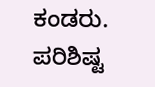ಕಂಡರು.
ಪರಿಶಿಷ್ಟ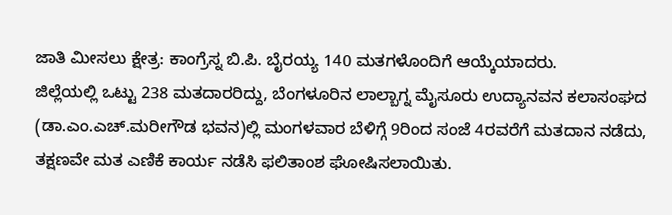ಜಾತಿ ಮೀಸಲು ಕ್ಷೇತ್ರ: ಕಾಂಗ್ರೆಸ್ನ ಬಿ.ಪಿ. ಬೈರಯ್ಯ 140 ಮತಗಳೊಂದಿಗೆ ಆಯ್ಕೆಯಾದರು.
ಜಿಲ್ಲೆಯಲ್ಲಿ ಒಟ್ಟು 238 ಮತದಾರರಿದ್ದು, ಬೆಂಗಳೂರಿನ ಲಾಲ್ಬಾಗ್ನ ಮೈಸೂರು ಉದ್ಯಾನವನ ಕಲಾಸಂಘದ (ಡಾ.ಎಂ.ಎಚ್.ಮರೀಗೌಡ ಭವನ)ಲ್ಲಿ ಮಂಗಳವಾರ ಬೆಳಿಗ್ಗೆ 9ರಿಂದ ಸಂಜೆ 4ರವರೆಗೆ ಮತದಾನ ನಡೆದು, ತಕ್ಷಣವೇ ಮತ ಎಣಿಕೆ ಕಾರ್ಯ ನಡೆಸಿ ಫಲಿತಾಂಶ ಘೋಷಿಸಲಾಯಿತು.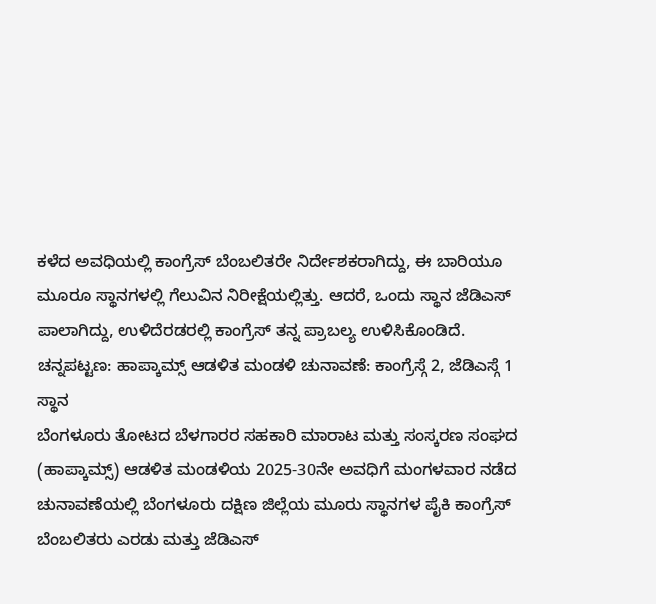ಕಳೆದ ಅವಧಿಯಲ್ಲಿ ಕಾಂಗ್ರೆಸ್ ಬೆಂಬಲಿತರೇ ನಿರ್ದೇಶಕರಾಗಿದ್ದು, ಈ ಬಾರಿಯೂ ಮೂರೂ ಸ್ಥಾನಗಳಲ್ಲಿ ಗೆಲುವಿನ ನಿರೀಕ್ಷೆಯಲ್ಲಿತ್ತು. ಆದರೆ, ಒಂದು ಸ್ಥಾನ ಜೆಡಿಎಸ್ ಪಾಲಾಗಿದ್ದು, ಉಳಿದೆರಡರಲ್ಲಿ ಕಾಂಗ್ರೆಸ್ ತನ್ನ ಪ್ರಾಬಲ್ಯ ಉಳಿಸಿಕೊಂಡಿದೆ.
ಚನ್ನಪಟ್ಟಣ: ಹಾಪ್ಕಾಮ್ಸ್ ಆಡಳಿತ ಮಂಡಳಿ ಚುನಾವಣೆ: ಕಾಂಗ್ರೆಸ್ಗೆ 2, ಜೆಡಿಎಸ್ಗೆ 1 ಸ್ಥಾನ
ಬೆಂಗಳೂರು ತೋಟದ ಬೆಳಗಾರರ ಸಹಕಾರಿ ಮಾರಾಟ ಮತ್ತು ಸಂಸ್ಕರಣ ಸಂಘದ (ಹಾಪ್ಕಾಮ್ಸ್) ಆಡಳಿತ ಮಂಡಳಿಯ 2025-30ನೇ ಅವಧಿಗೆ ಮಂಗಳವಾರ ನಡೆದ ಚುನಾವಣೆಯಲ್ಲಿ ಬೆಂಗಳೂರು ದಕ್ಷಿಣ ಜಿಲ್ಲೆಯ ಮೂರು ಸ್ಥಾನಗಳ ಪೈಕಿ ಕಾಂಗ್ರೆಸ್ ಬೆಂಬಲಿತರು ಎರಡು ಮತ್ತು ಜೆಡಿಎಸ್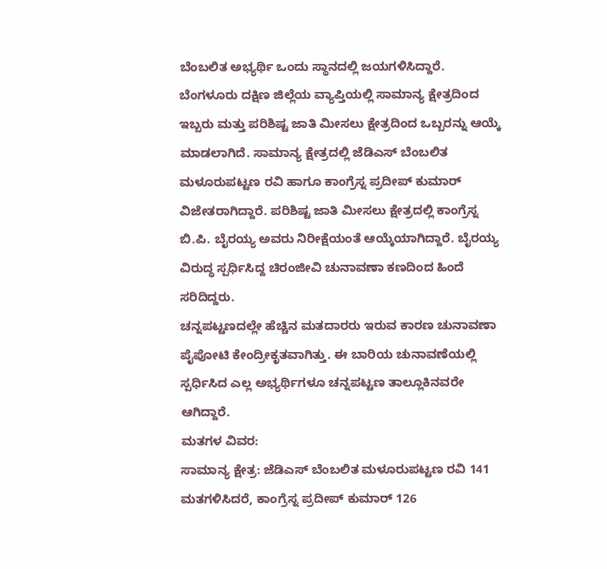ಬೆಂಬಲಿತ ಅಭ್ಯರ್ಥಿ ಒಂದು ಸ್ಥಾನದಲ್ಲಿ ಜಯಗಳಿಸಿದ್ದಾರೆ.
ಬೆಂಗಳೂರು ದಕ್ಷಿಣ ಜಿಲ್ಲೆಯ ವ್ಯಾಪ್ತಿಯಲ್ಲಿ ಸಾಮಾನ್ಯ ಕ್ಷೇತ್ರದಿಂದ ಇಬ್ಬರು ಮತ್ತು ಪರಿಶಿಷ್ಟ ಜಾತಿ ಮೀಸಲು ಕ್ಷೇತ್ರದಿಂದ ಒಬ್ಬರನ್ನು ಆಯ್ಕೆ ಮಾಡಲಾಗಿದೆ. ಸಾಮಾನ್ಯ ಕ್ಷೇತ್ರದಲ್ಲಿ ಜೆಡಿಎಸ್ ಬೆಂಬಲಿತ ಮಳೂರುಪಟ್ಟಣ ರವಿ ಹಾಗೂ ಕಾಂಗ್ರೆಸ್ನ ಪ್ರದೀಪ್ ಕುಮಾರ್ ವಿಜೇತರಾಗಿದ್ದಾರೆ. ಪರಿಶಿಷ್ಟ ಜಾತಿ ಮೀಸಲು ಕ್ಷೇತ್ರದಲ್ಲಿ ಕಾಂಗ್ರೆಸ್ನ ಬಿ.ಪಿ. ಬೈರಯ್ಯ ಅವರು ನಿರೀಕ್ಷೆಯಂತೆ ಆಯ್ಕೆಯಾಗಿದ್ದಾರೆ. ಬೈರಯ್ಯ ವಿರುದ್ಧ ಸ್ಪರ್ಧಿಸಿದ್ದ ಚಿರಂಜೀವಿ ಚುನಾವಣಾ ಕಣದಿಂದ ಹಿಂದೆ ಸರಿದಿದ್ದರು.
ಚನ್ನಪಟ್ಟಣದಲ್ಲೇ ಹೆಚ್ಚಿನ ಮತದಾರರು ಇರುವ ಕಾರಣ ಚುನಾವಣಾ ಪೈಪೋಟಿ ಕೇಂದ್ರೀಕೃತವಾಗಿತ್ತು. ಈ ಬಾರಿಯ ಚುನಾವಣೆಯಲ್ಲಿ ಸ್ಪರ್ಧಿಸಿದ ಎಲ್ಲ ಅಭ್ಯರ್ಥಿಗಳೂ ಚನ್ನಪಟ್ಟಣ ತಾಲ್ಲೂಕಿನವರೇ ಆಗಿದ್ದಾರೆ.
ಮತಗಳ ವಿವರ:
ಸಾಮಾನ್ಯ ಕ್ಷೇತ್ರ: ಜೆಡಿಎಸ್ ಬೆಂಬಲಿತ ಮಳೂರುಪಟ್ಟಣ ರವಿ 141 ಮತಗಳಿಸಿದರೆ, ಕಾಂಗ್ರೆಸ್ನ ಪ್ರದೀಪ್ ಕುಮಾರ್ 126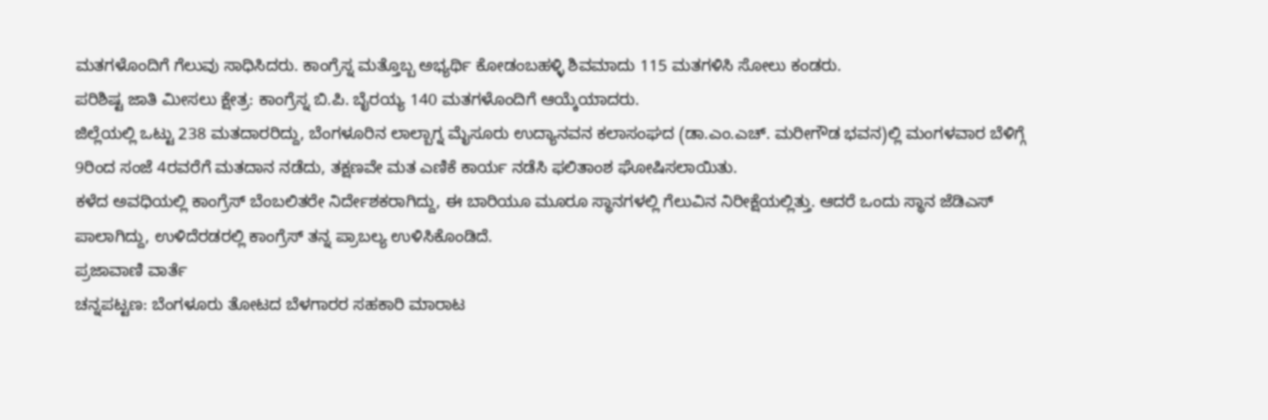ಮತಗಳೊಂದಿಗೆ ಗೆಲುವು ಸಾಧಿಸಿದರು. ಕಾಂಗ್ರೆಸ್ನ ಮತ್ತೊಬ್ಬ ಅಭ್ಯರ್ಥಿ ಕೋಡಂಬಹಳ್ಳಿ ಶಿವಮಾದು 115 ಮತಗಳಿಸಿ ಸೋಲು ಕಂಡರು.
ಪರಿಶಿಷ್ಟ ಜಾತಿ ಮೀಸಲು ಕ್ಷೇತ್ರ: ಕಾಂಗ್ರೆಸ್ನ ಬಿ.ಪಿ. ಬೈರಯ್ಯ 140 ಮತಗಳೊಂದಿಗೆ ಆಯ್ಕೆಯಾದರು.
ಜಿಲ್ಲೆಯಲ್ಲಿ ಒಟ್ಟು 238 ಮತದಾರರಿದ್ದು, ಬೆಂಗಳೂರಿನ ಲಾಲ್ಬಾಗ್ನ ಮೈಸೂರು ಉದ್ಯಾನವನ ಕಲಾಸಂಘದ (ಡಾ.ಎಂ.ಎಚ್. ಮರೀಗೌಡ ಭವನ)ಲ್ಲಿ ಮಂಗಳವಾರ ಬೆಳಿಗ್ಗೆ 9ರಿಂದ ಸಂಜೆ 4ರವರೆಗೆ ಮತದಾನ ನಡೆದು, ತಕ್ಷಣವೇ ಮತ ಎಣಿಕೆ ಕಾರ್ಯ ನಡೆಸಿ ಫಲಿತಾಂಶ ಘೋಷಿಸಲಾಯಿತು.
ಕಳೆದ ಅವಧಿಯಲ್ಲಿ ಕಾಂಗ್ರೆಸ್ ಬೆಂಬಲಿತರೇ ನಿರ್ದೇಶಕರಾಗಿದ್ದು, ಈ ಬಾರಿಯೂ ಮೂರೂ ಸ್ಥಾನಗಳಲ್ಲಿ ಗೆಲುವಿನ ನಿರೀಕ್ಷೆಯಲ್ಲಿತ್ತು. ಆದರೆ ಒಂದು ಸ್ಥಾನ ಜೆಡಿಎಸ್ ಪಾಲಾಗಿದ್ದು, ಉಳಿದೆರಡರಲ್ಲಿ ಕಾಂಗ್ರೆಸ್ ತನ್ನ ಪ್ರಾಬಲ್ಯ ಉಳಿಸಿಕೊಂಡಿದೆ.
ಪ್ರಜಾವಾಣಿ ವಾರ್ತೆ
ಚನ್ನಪಟ್ಟಣ: ಬೆಂಗಳೂರು ತೋಟದ ಬೆಳಗಾರರ ಸಹಕಾರಿ ಮಾರಾಟ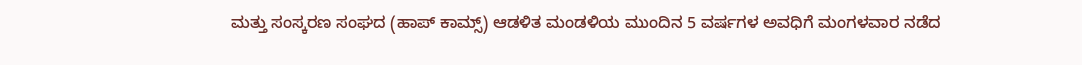ಮತ್ತು ಸಂಸ್ಕರಣ ಸಂಘದ (ಹಾಪ್ ಕಾಮ್ಸ್) ಆಡಳಿತ ಮಂಡಳಿಯ ಮುಂದಿನ 5 ವರ್ಷಗಳ ಅವಧಿಗೆ ಮಂಗಳವಾರ ನಡೆದ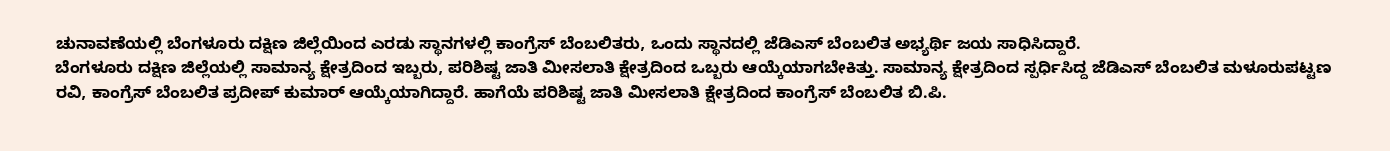ಚುನಾವಣೆಯಲ್ಲಿ ಬೆಂಗಳೂರು ದಕ್ಷಿಣ ಜಿಲ್ಲೆಯಿಂದ ಎರಡು ಸ್ಥಾನಗಳಲ್ಲಿ ಕಾಂಗ್ರೆಸ್ ಬೆಂಬಲಿತರು, ಒಂದು ಸ್ಥಾನದಲ್ಲಿ ಜೆಡಿಎಸ್ ಬೆಂಬಲಿತ ಅಭ್ಯರ್ಥಿ ಜಯ ಸಾಧಿಸಿದ್ದಾರೆ.
ಬೆಂಗಳೂರು ದಕ್ಷಿಣ ಜಿಲ್ಲೆಯಲ್ಲಿ ಸಾಮಾನ್ಯ ಕ್ಷೇತ್ರದಿಂದ ಇಬ್ಬರು, ಪರಿಶಿಷ್ಟ ಜಾತಿ ಮೀಸಲಾತಿ ಕ್ಷೇತ್ರದಿಂದ ಒಬ್ಬರು ಆಯ್ಕೆಯಾಗಬೇಕಿತ್ತು. ಸಾಮಾನ್ಯ ಕ್ಷೇತ್ರದಿಂದ ಸ್ಪರ್ಧಿಸಿದ್ದ ಜೆಡಿಎಸ್ ಬೆಂಬಲಿತ ಮಳೂರುಪಟ್ಟಣ ರವಿ, ಕಾಂಗ್ರೆಸ್ ಬೆಂಬಲಿತ ಪ್ರದೀಪ್ ಕುಮಾರ್ ಆಯ್ಕೆಯಾಗಿದ್ದಾರೆ. ಹಾಗೆಯೆ ಪರಿಶಿಷ್ಟ ಜಾತಿ ಮೀಸಲಾತಿ ಕ್ಷೇತ್ರದಿಂದ ಕಾಂಗ್ರೆಸ್ ಬೆಂಬಲಿತ ಬಿ.ಪಿ.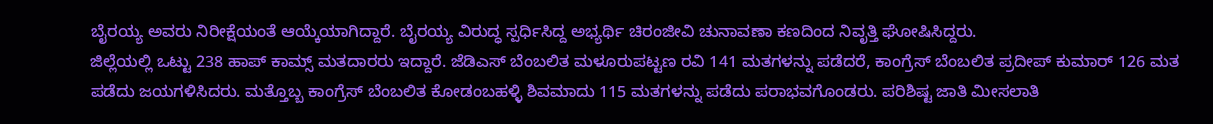ಬೈರಯ್ಯ ಅವರು ನಿರೀಕ್ಷೆಯಂತೆ ಆಯ್ಕೆಯಾಗಿದ್ದಾರೆ. ಬೈರಯ್ಯ ವಿರುದ್ಧ ಸ್ಪರ್ಧಿಸಿದ್ದ ಅಭ್ಯರ್ಥಿ ಚಿರಂಜೀವಿ ಚುನಾವಣಾ ಕಣದಿಂದ ನಿವೃತ್ತಿ ಘೋಷಿಸಿದ್ದರು.
ಜಿಲ್ಲೆಯಲ್ಲಿ ಒಟ್ಟು 238 ಹಾಪ್ ಕಾಮ್ಸ್ ಮತದಾರರು ಇದ್ದಾರೆ. ಜೆಡಿಎಸ್ ಬೆಂಬಲಿತ ಮಳೂರುಪಟ್ಟಣ ರವಿ 141 ಮತಗಳನ್ನು ಪಡೆದರೆ, ಕಾಂಗ್ರೆಸ್ ಬೆಂಬಲಿತ ಪ್ರದೀಪ್ ಕುಮಾರ್ 126 ಮತ ಪಡೆದು ಜಯಗಳಿಸಿದರು. ಮತ್ತೊಬ್ಬ ಕಾಂಗ್ರೆಸ್ ಬೆಂಬಲಿತ ಕೋಡಂಬಹಳ್ಳಿ ಶಿವಮಾದು 115 ಮತಗಳನ್ನು ಪಡೆದು ಪರಾಭವಗೊಂಡರು. ಪರಿಶಿಷ್ಟ ಜಾತಿ ಮೀಸಲಾತಿ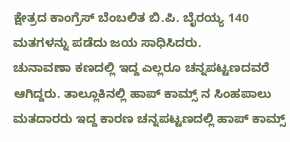ಕ್ಷೇತ್ರದ ಕಾಂಗ್ರೆಸ್ ಬೆಂಬಲಿತ ಬಿ.ಪಿ. ಬೈರಯ್ಯ 140 ಮತಗಳನ್ನು ಪಡೆದು ಜಯ ಸಾಧಿಸಿದರು.
ಚುನಾವಣಾ ಕಣದಲ್ಲಿ ಇದ್ದ ಎಲ್ಲರೂ ಚನ್ನಪಟ್ಟಣದವರೆ ಆಗಿದ್ದರು. ತಾಲ್ಲೂಕಿನಲ್ಲಿ ಹಾಪ್ ಕಾಮ್ಸ್ ನ ಸಿಂಹಪಾಲು ಮತದಾರರು ಇದ್ದ ಕಾರಣ ಚನ್ನಪಟ್ಟಣದಲ್ಲಿ ಹಾಪ್ ಕಾಮ್ಸ್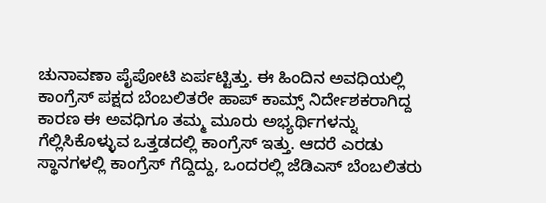ಚುನಾವಣಾ ಪೈಪೋಟಿ ಏರ್ಪಟ್ಟಿತ್ತು. ಈ ಹಿಂದಿನ ಅವಧಿಯಲ್ಲಿ ಕಾಂಗ್ರೆಸ್ ಪಕ್ಷದ ಬೆಂಬಲಿತರೇ ಹಾಪ್ ಕಾಮ್ಸ್ ನಿರ್ದೇಶಕರಾಗಿದ್ದ ಕಾರಣ ಈ ಅವಧಿಗೂ ತಮ್ಮ ಮೂರು ಅಭ್ಯರ್ಥಿಗಳನ್ನು ಗೆಲ್ಲಿಸಿಕೊಳ್ಳುವ ಒತ್ತಡದಲ್ಲಿ ಕಾಂಗ್ರೆಸ್ ಇತ್ತು. ಆದರೆ ಎರಡು ಸ್ಥಾನಗಳಲ್ಲಿ ಕಾಂಗ್ರೆಸ್ ಗೆದ್ದಿದ್ದು, ಒಂದರಲ್ಲಿ ಜೆಡಿಎಸ್ ಬೆಂಬಲಿತರು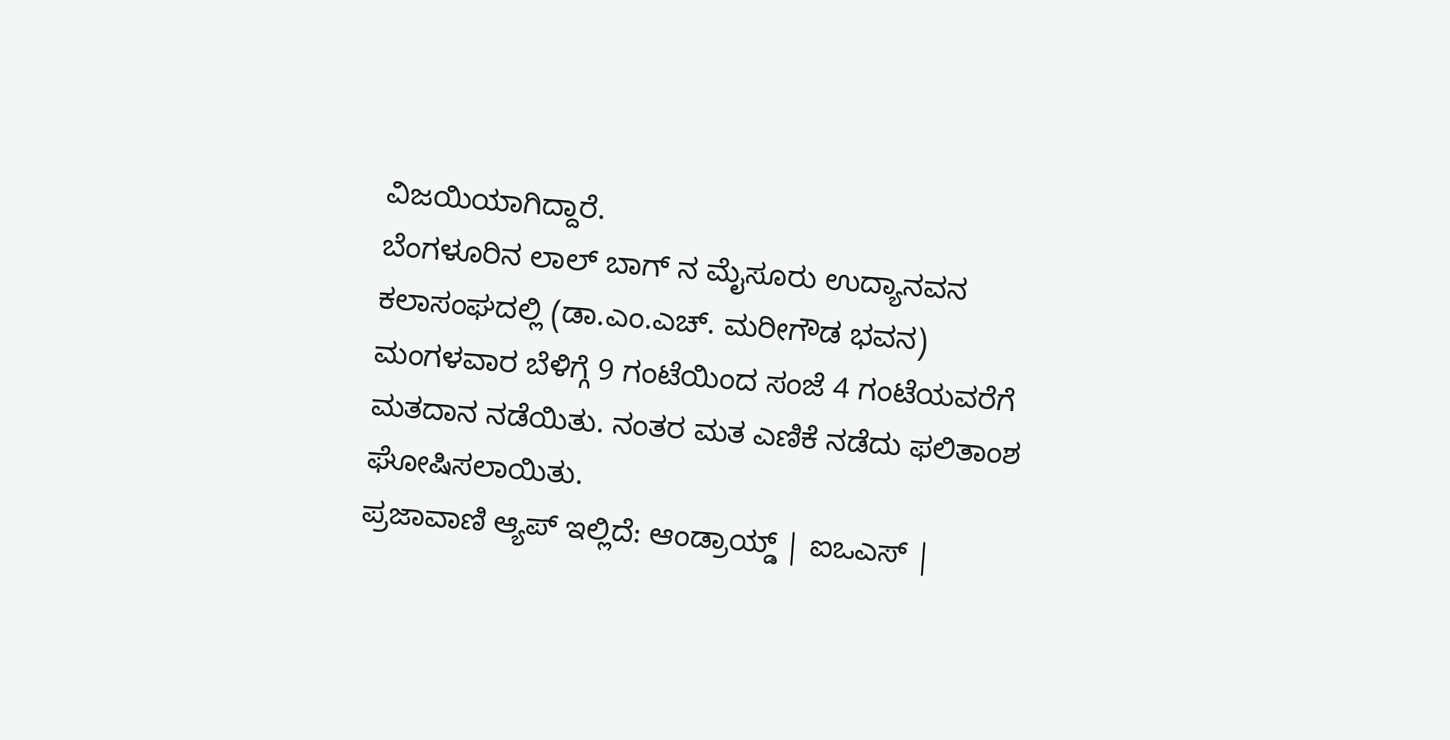ವಿಜಯಿಯಾಗಿದ್ದಾರೆ.
ಬೆಂಗಳೂರಿನ ಲಾಲ್ ಬಾಗ್ ನ ಮೈಸೂರು ಉದ್ಯಾನವನ ಕಲಾಸಂಘದಲ್ಲಿ (ಡಾ.ಎಂ.ಎಚ್. ಮರೀಗೌಡ ಭವನ) ಮಂಗಳವಾರ ಬೆಳಿಗ್ಗೆ 9 ಗಂಟೆಯಿಂದ ಸಂಜೆ 4 ಗಂಟೆಯವರೆಗೆ ಮತದಾನ ನಡೆಯಿತು. ನಂತರ ಮತ ಎಣಿಕೆ ನಡೆದು ಫಲಿತಾಂಶ ಘೋಷಿಸಲಾಯಿತು.
ಪ್ರಜಾವಾಣಿ ಆ್ಯಪ್ ಇಲ್ಲಿದೆ: ಆಂಡ್ರಾಯ್ಡ್ | ಐಒಎಸ್ |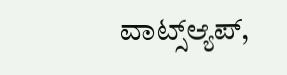ವಾಟ್ಸ್ಆ್ಯಪ್,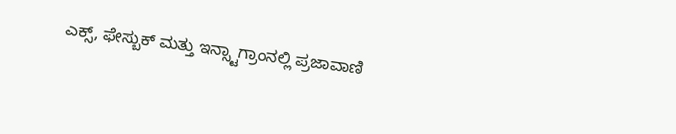ಎಕ್ಸ್, ಫೇಸ್ಬುಕ್ ಮತ್ತು ಇನ್ಸ್ಟಾಗ್ರಾಂನಲ್ಲಿ ಪ್ರಜಾವಾಣಿ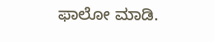ಫಾಲೋ ಮಾಡಿ.